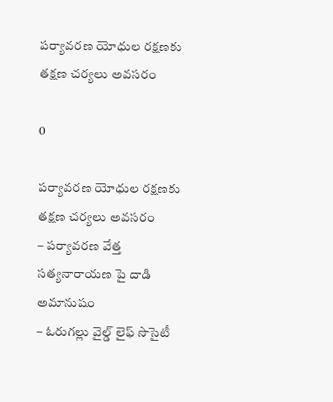పర్యావరణ యోధుల రక్షణకు తక్షణ చర్యలు అవసరం

0

పర్యావరణ యోధుల రక్షణకు తక్షణ చర్యలు అవసరం
– పర్యావరణ వేత్త సత్యనారాయణ పై దాడి అమానుషం
– ఓరుగల్లు వైల్డ్ లైఫ్ సొసైటీ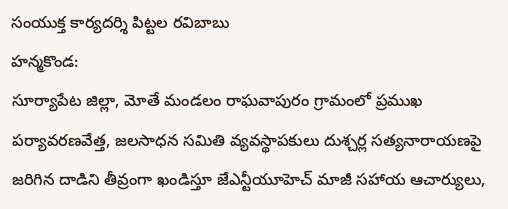సంయుక్త కార్యదర్శి పిట్టల రవిబాబు
హన్మకొండ:
సూర్యాపేట జిల్లా, మోతే మండలం రాఘవాపురం గ్రామంలో ప్రముఖ పర్యావరణవేత్త, జలసాధన సమితి వ్యవస్థాపకులు దుశ్చర్ల సత్యనారాయణపై జరిగిన దాడిని తీవ్రంగా ఖండిస్తూ జేఎన్టీయూహెచ్ మాజీ సహాయ ఆచార్యులు,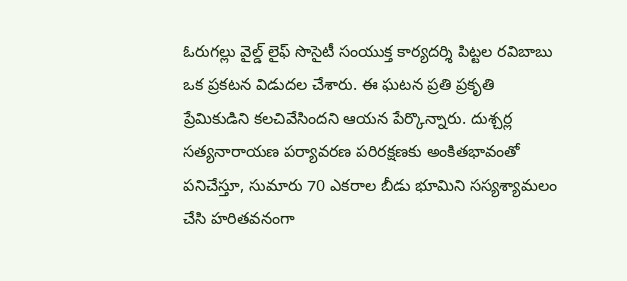ఓరుగల్లు వైల్డ్ లైఫ్ సొసైటీ సంయుక్త కార్యదర్శి పిట్టల రవిబాబు ఒక ప్రకటన విడుదల చేశారు. ఈ ఘటన ప్రతి ప్రకృతి ప్రేమికుడిని కలచివేసిందని ఆయన పేర్కొన్నారు. దుశ్చర్ల సత్యనారాయణ పర్యావరణ పరిరక్షణకు అంకితభావంతో పనిచేస్తూ, సుమారు 70 ఎకరాల బీడు భూమిని సస్యశ్యామలం చేసి హరితవనంగా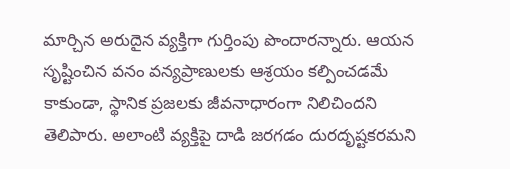మార్చిన అరుదైన వ్యక్తిగా గుర్తింపు పొందారన్నారు. ఆయన సృష్టించిన వనం వన్యప్రాణులకు ఆశ్రయం కల్పించడమే కాకుండా, స్థానిక ప్రజలకు జీవనాధారంగా నిలిచిందని తెలిపారు. అలాంటి వ్యక్తిపై దాడి జరగడం దురదృష్టకరమని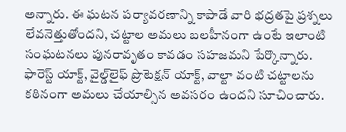అన్నారు. ఈ ఘటన పర్యావరణాన్ని కాపాడే వారి భద్రతపై ప్రశ్నలు లేవనెత్తుతోందని, చట్టాల అమలు బలహీనంగా ఉంటే ఇలాంటి సంఘటనలు పునరావృతం కావడం సహజమని పేర్కొన్నారు. ఫారెస్ట్ యాక్ట్, వైల్డ్‌లైఫ్ ప్రొటెక్షన్ యాక్ట్, వాల్టా వంటి చట్టాలను కఠినంగా అమలు చేయాల్సిన అవసరం ఉందని సూచించారు.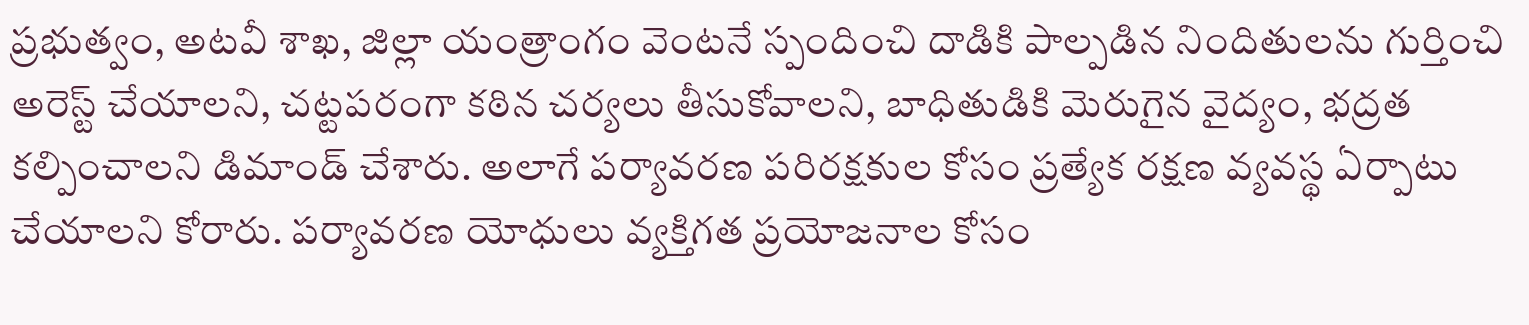ప్రభుత్వం, అటవీ శాఖ, జిల్లా యంత్రాంగం వెంటనే స్పందించి దాడికి పాల్పడిన నిందితులను గుర్తించి అరెస్ట్ చేయాలని, చట్టపరంగా కఠిన చర్యలు తీసుకోవాలని, బాధితుడికి మెరుగైన వైద్యం, భద్రత కల్పించాలని డిమాండ్ చేశారు. అలాగే పర్యావరణ పరిరక్షకుల కోసం ప్రత్యేక రక్షణ వ్యవస్థ ఏర్పాటు చేయాలని కోరారు. పర్యావరణ యోధులు వ్యక్తిగత ప్రయోజనాల కోసం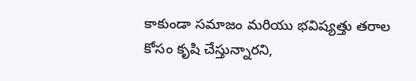కాకుండా సమాజం మరియు భవిష్యత్తు తరాల కోసం కృషి చేస్తున్నారని,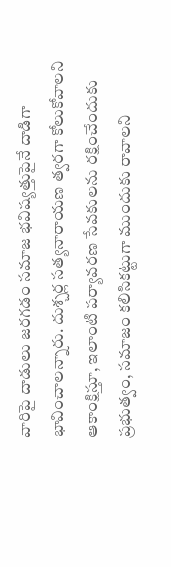వారిపై దాడులు జరగడం సమాజ భవిష్యత్తుపైనే దాడిగా భావించాలన్నారు. దుశ్చర్ల సత్యనారాయణ త్వరగా కోలుకోవాలని ఆకాంక్షిస్తూ, ఇలాంటి పర్యావరణ సేవకులను రక్షించేందుకు ప్రభుత్వం, సమాజం కలిసికట్టుగా ముందుకు రావాలని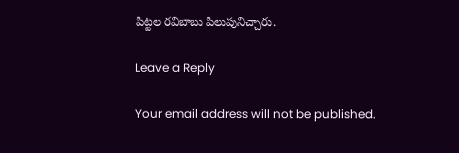పిట్టల రవిబాబు పిలుపునిచ్చారు.

Leave a Reply

Your email address will not be published.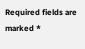Required fields are marked *